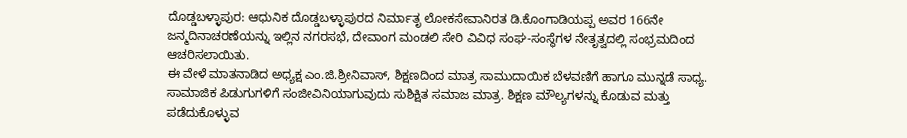ದೊಡ್ಡಬಳ್ಳಾಪುರ: ಆಧುನಿಕ ದೊಡ್ಡಬಳ್ಳಾಪುರದ ನಿರ್ಮಾತೃ ಲೋಕಸೇವಾನಿರತ ಡಿ.ಕೊಂಗಾಡಿಯಪ್ಪ ಅವರ 166ನೇ ಜನ್ಮದಿನಾಚರಣೆಯನ್ನು ಇಲ್ಲಿನ ನಗರಸಭೆ, ದೇವಾಂಗ ಮಂಡಲಿ ಸೇರಿ ವಿವಿಧ ಸಂಘ-ಸಂಸ್ಥೆಗಳ ನೇತೃತ್ವದಲ್ಲಿ ಸಂಭ್ರಮದಿಂದ ಆಚರಿಸಲಾಯಿತು.
ಈ ವೇಳೆ ಮಾತನಾಡಿದ ಅಧ್ಯಕ್ಷ ಎಂ.ಜಿ.ಶ್ರೀನಿವಾಸ್, ಶಿಕ್ಷಣದಿಂದ ಮಾತ್ರ ಸಾಮುದಾಯಿಕ ಬೆಳವಣಿಗೆ ಹಾಗೂ ಮುನ್ನಡೆ ಸಾಧ್ಯ. ಸಾಮಾಜಿಕ ಪಿಡುಗುಗಳಿಗೆ ಸಂಜೀವಿನಿಯಾಗುವುದು ಸುಶಿಕ್ಷಿತ ಸಮಾಜ ಮಾತ್ರ. ಶಿಕ್ಷಣ ಮೌಲ್ಯಗಳನ್ನು ಕೊಡುವ ಮತ್ತು ಪಡೆದುಕೊಳ್ಳುವ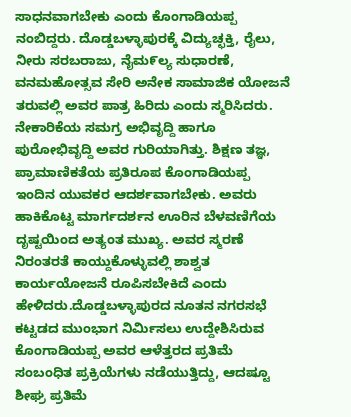ಸಾಧನವಾಗಬೇಕು ಎಂದು ಕೊಂಗಾಡಿಯಪ್ಪ ನಂಬಿದ್ದರು. ದೊಡ್ಡಬಳ್ಳಾಪುರಕ್ಕೆ ವಿದ್ಯುಚ್ಛಕ್ತಿ, ರೈಲು, ನೀರು ಸರಬರಾಜು, ನೈಮ೯ಲ್ಯ ಸುಧಾರಣೆ, ವನಮಹೋತ್ಸವ ಸೇರಿ ಅನೇಕ ಸಾಮಾಜಿಕ ಯೋಜನೆ ತರುವಲ್ಲಿ ಅವರ ಪಾತ್ರ ಹಿರಿದು ಎಂದು ಸ್ಮರಿಸಿದರು.
ನೇಕಾರಿಕೆಯ ಸಮಗ್ರ ಅಭಿವೃದ್ದಿ ಹಾಗೂ ಪುರೋಭಿವೃದ್ದಿ ಅವರ ಗುರಿಯಾಗಿತ್ತು. ಶಿಕ್ಷಣ ತಜ್ಞ, ಪ್ರಾಮಾಣಿಕತೆಯ ಪ್ರತಿರೂಪ ಕೊಂಗಾಡಿಯಪ್ಪ ಇಂದಿನ ಯುವಕರ ಆದರ್ಶವಾಗಬೇಕು. ಅವರು ಹಾಕಿಕೊಟ್ಟ ಮಾರ್ಗದರ್ಶನ ಊರಿನ ಬೆಳವಣಿಗೆಯ ದೃಷ್ಟಯಿಂದ ಅತ್ಯಂತ ಮುಖ್ಯ. ಅವರ ಸ್ಮರಣೆ ನಿರಂತರತೆ ಕಾಯ್ದುಕೊಳ್ಳುವಲ್ಲಿ ಶಾಶ್ವತ ಕಾರ್ಯಯೋಜನೆ ರೂಪಿಸಬೇಕಿದೆ ಎಂದು ಹೇಳಿದರು.ದೊಡ್ಡಬಳ್ಳಾಪುರದ ನೂತನ ನಗರಸಭೆ ಕಟ್ಟಡದ ಮುಂಭಾಗ ನಿರ್ಮಿಸಲು ಉದ್ದೇಶಿಸಿರುವ ಕೊಂಗಾಡಿಯಪ್ಪ ಅವರ ಆಳೆತ್ತರದ ಪ್ರತಿಮೆ ಸಂಬಂಧಿತ ಪ್ರಕ್ರಿಯೆಗಳು ನಡೆಯುತ್ತಿದ್ದು, ಆದಷ್ಟೂ ಶೀಘ್ರ ಪ್ರತಿಮೆ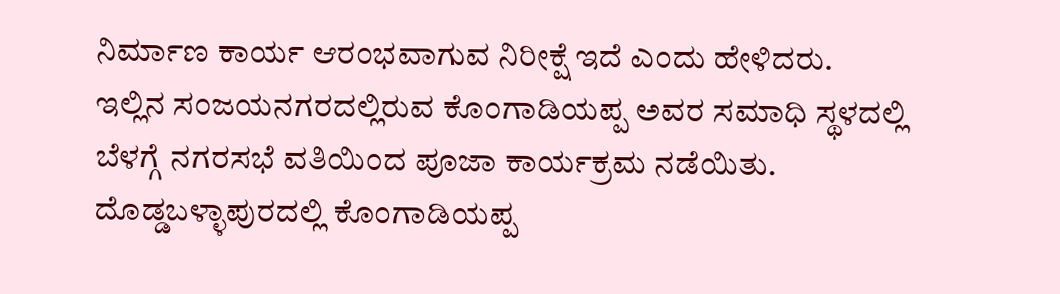ನಿರ್ಮಾಣ ಕಾರ್ಯ ಆರಂಭವಾಗುವ ನಿರೀಕ್ಷೆ ಇದೆ ಎಂದು ಹೇಳಿದರು.
ಇಲ್ಲಿನ ಸಂಜಯನಗರದಲ್ಲಿರುವ ಕೊಂಗಾಡಿಯಪ್ಪ ಅವರ ಸಮಾಧಿ ಸ್ಥಳದಲ್ಲಿ ಬೆಳಗ್ಗೆ ನಗರಸಭೆ ವತಿಯಿಂದ ಪೂಜಾ ಕಾರ್ಯಕ್ರಮ ನಡೆಯಿತು.
ದೊಡ್ಡಬಳ್ಳಾಪುರದಲ್ಲಿ ಕೊಂಗಾಡಿಯಪ್ಪ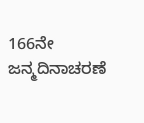166ನೇ ಜನ್ಮದಿನಾಚರಣೆ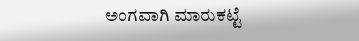ಅಂಗವಾಗಿ ಮಾರುಕಟ್ಟೆ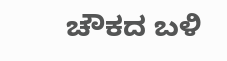ಚೌಕದ ಬಳಿ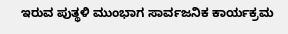ಇರುವ ಪುತ್ಥಳಿ ಮುಂಭಾಗ ಸಾರ್ವಜನಿಕ ಕಾರ್ಯಕ್ರಮ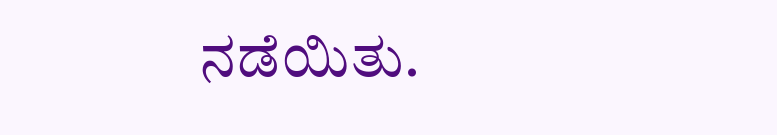ನಡೆಯಿತು.